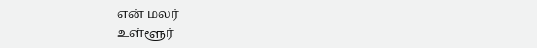என் மலர்
உள்ளூர்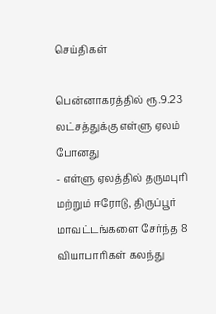செய்திகள்

பென்னாகரத்தில் ரூ.9.23 லட்சத்துக்கு எள்ளு ஏலம் போனது
- எள்ளு ஏலத்தில் தருமபுரி மற்றும் ஈரோடு, திருப்பூர் மாவட்டங்களை சேர்ந்த 8 வியாபாரிகள் கலந்து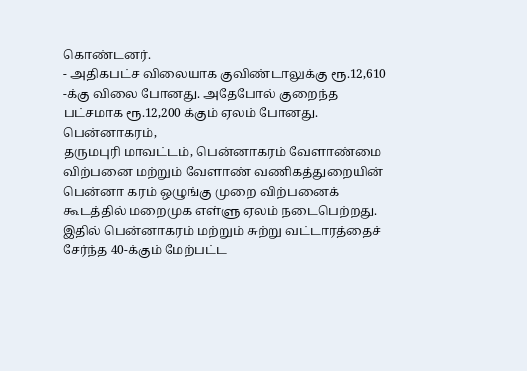கொண்டனர்.
- அதிகபட்ச விலையாக குவிண்டாலுக்கு ரூ.12,610 -க்கு விலை போனது. அதேபோல் குறைந்த பட்சமாக ரூ.12,200 க்கும் ஏலம் போனது.
பென்னாகரம்,
தருமபுரி மாவட்டம், பென்னாகரம் வேளாண்மை விற்பனை மற்றும் வேளாண் வணிகத்துறையின் பென்னா கரம் ஒழுங்கு முறை விற்பனைக் கூடத்தில் மறைமுக எள்ளு ஏலம் நடைபெற்றது.
இதில் பென்னாகரம் மற்றும் சுற்று வட்டாரத்தைச் சேர்ந்த 40-க்கும் மேற்பட்ட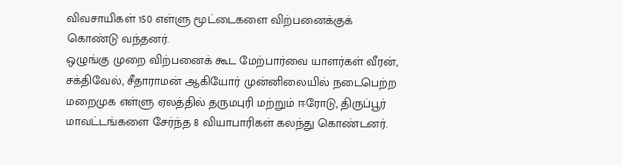விவசாயிகள் 150 எள்ளு மூட்டைகளை விற்பனைக்குக் கொண்டு வந்தனர்.
ஒழுங்கு முறை விற்பனைக் கூட மேற்பார்வை யாளர்கள் வீரன், சக்திவேல், சீதாராமன் ஆகியோர் முன்னிலையில் நடைபெற்ற மறைமுக எள்ளு ஏலத்தில் தருமபுரி மற்றும் ஈரோடு, திருப்பூர் மாவட்டங்களை சேர்ந்த 8 வியாபாரிகள் கலந்து கொண்டனர்.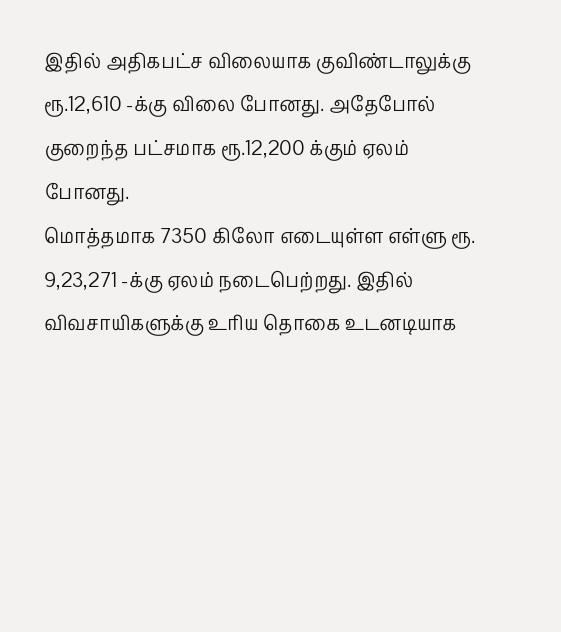இதில் அதிகபட்ச விலையாக குவிண்டாலுக்கு ரூ.12,610 -க்கு விலை போனது. அதேபோல் குறைந்த பட்சமாக ரூ.12,200 க்கும் ஏலம் போனது.
மொத்தமாக 7350 கிலோ எடையுள்ள எள்ளு ரூ. 9,23,271 -க்கு ஏலம் நடைபெற்றது. இதில் விவசாயிகளுக்கு உரிய தொகை உடனடியாக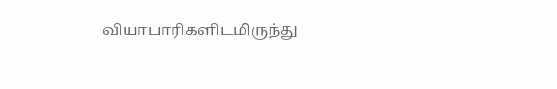வியாபாரிகளிடமிருந்து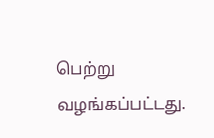பெற்று வழங்கப்பட்டது.